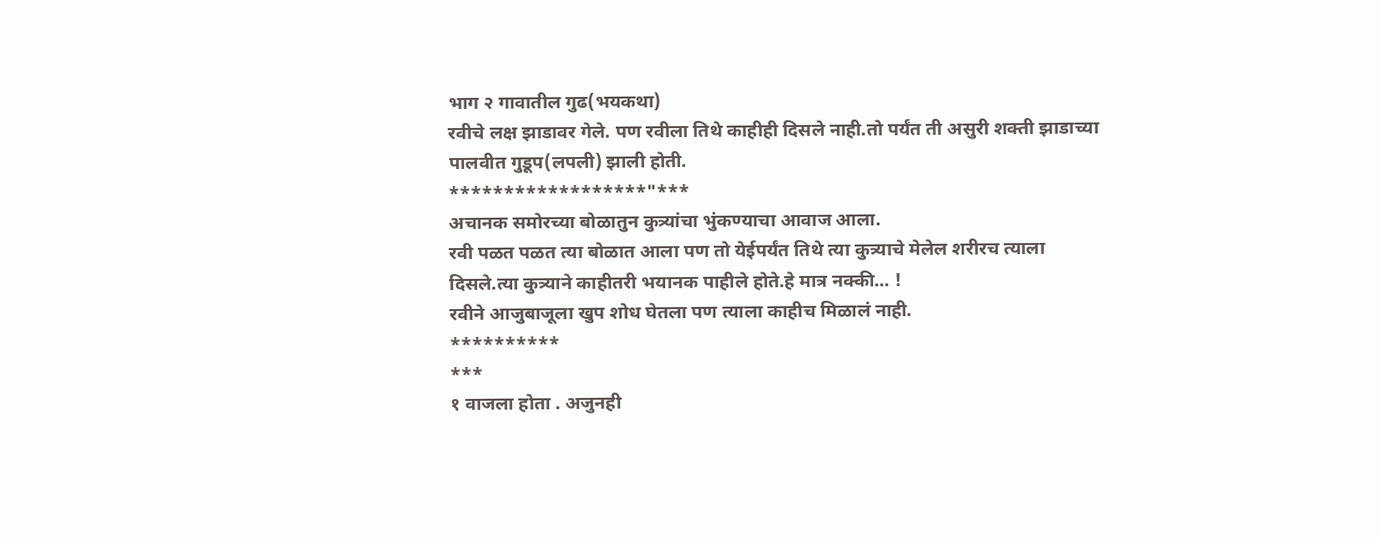भाग २ गावातील गुढ(भयकथा)
रवीचे लक्ष झाडावर गेले. पण रवीला तिथे काहीही दिसले नाही.तो पर्यंत ती असुरी शक्ती झाडाच्या पालवीत गुडूप(लपली) झाली होती.
******************"***
अचानक समोरच्या बोळातुन कुत्र्यांचा भुंकण्याचा आवाज आला.
रवी पळत पळत त्या बोळात आला पण तो येईपर्यंत तिथे त्या कुत्र्याचे मेलेल शरीरच त्याला दिसले.त्या कुत्र्याने काहीतरी भयानक पाहीले होते.हे मात्र नक्की... !
रवीने आजुबाजूला खुप शोध घेतला पण त्याला काहीच मिळालं नाही.
**********
***
१ वाजला होता . अजुनही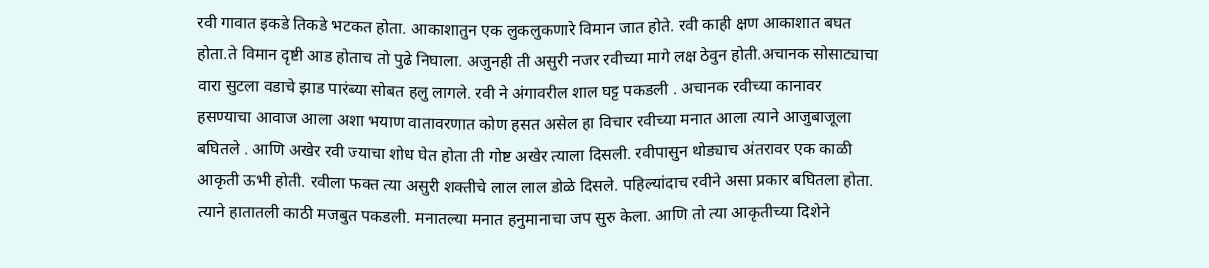रवी गावात इकडे तिकडे भटकत होता. आकाशातुन एक लुकलुकणारे विमान जात होते. रवी काही क्षण आकाशात बघत होता.ते विमान दृष्टी आड होताच तो पुढे निघाला. अजुनही ती असुरी नजर रवीच्या मागे लक्ष ठेवुन होती.अचानक सोसाट्याचा वारा सुटला वडाचे झाड पारंब्या सोबत हलु लागले. रवी ने अंगावरील शाल घट्ट पकडली . अचानक रवीच्या कानावर हसण्याचा आवाज आला अशा भयाण वातावरणात कोण हसत असेल हा विचार रवीच्या मनात आला त्याने आजुबाजूला बघितले . आणि अखेर रवी ज्याचा शोध घेत होता ती गोष्ट अखेर त्याला दिसली. रवीपासुन थोड्याच अंतरावर एक काळी आकृती ऊभी होती. रवीला फक्त त्या असुरी शक्तीचे लाल लाल डोळे दिसले. पहिल्यांदाच रवीने असा प्रकार बघितला होता. त्याने हातातली काठी मजबुत पकडली. मनातल्या मनात हनुमानाचा जप सुरु केला. आणि तो त्या आकृतीच्या दिशेने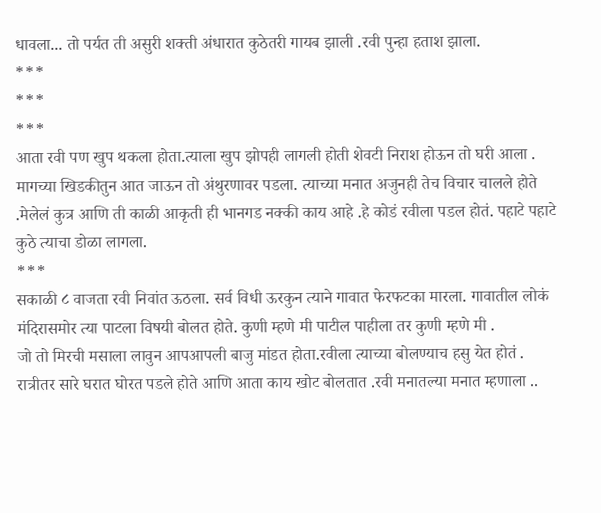धावला... तो पर्यत ती असुरी शक्ती अंधारात कुठेतरी गायब झाली .रवी पुन्हा हताश झाला.
***
***
***
आता रवी पण खुप थकला होता.त्याला खुप झोपही लागली होती शेवटी निराश होऊन तो घरी आला . मागच्या खिडकीतुन आत जाऊन तो अंथुरणावर पडला. त्याच्या मनात अजुनही तेच विचार चालले होते .मेलेलं कुत्र आणि ती काळी आकृती ही भानगड नक्की काय आहे .हे कोडं रवीला पडल होतं. पहाटे पहाटे कुठे त्याचा डोळा लागला.
***
सकाळी ८ वाजता रवी निवांत ऊठला. सर्व विधी ऊरकुन त्याने गावात फेरफटका मारला. गावातील लोकं मंदिरासमोर त्या पाटला विषयी बोलत होते. कुणी म्हणे मी पाटील पाहीला तर कुणी म्हणे मी .
जो तो मिरची मसाला लावुन आपआपली बाजु मांडत होता.रवीला त्याच्या बोलण्याच हसु येत होतं . रात्रीतर सारे घरात घोरत पडले होते आणि आता काय खोट बोलतात .रवी मनातल्या मनात म्हणाला ..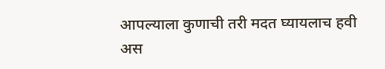आपल्याला कुणाची तरी मदत घ्यायलाच हवी अस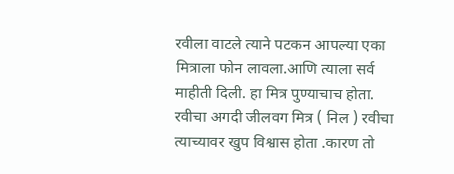रवीला वाटले त्याने पटकन आपल्या एका मित्राला फोन लावला.आणि त्याला सर्व माहीती दिली. हा मित्र पुण्याचाच होता. रवीचा अगदी जीलवग मित्र ( निल ) रवीचा त्याच्यावर खुप विश्वास होता .कारण तो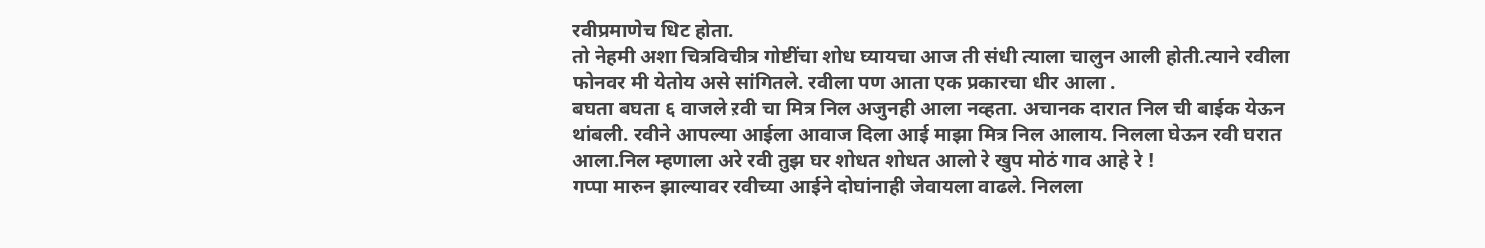रवीप्रमाणेच धिट होता.
तो नेहमी अशा चित्रविचीत्र गोष्टींचा शोध घ्यायचा आज ती संधी त्याला चालुन आली होती.त्याने रवीला फोनवर मी येतोय असे सांगितले. रवीला पण आता एक प्रकारचा धीर आला .
बघता बघता ६ वाजले ऱवी चा मित्र निल अजुनही आला नव्हता. अचानक दारात निल ची बाईक येऊन थांबली. रवीने आपल्या आईला आवाज दिला आई माझा मित्र निल आलाय. निलला घेऊन रवी घरात आला.निल म्हणाला अरे रवी तुझ घर शोधत शोधत आलो रे खुप मोठं गाव आहे रे !
गप्पा मारुन झाल्यावर रवीच्या आईने दोघांनाही जेवायला वाढले. निलला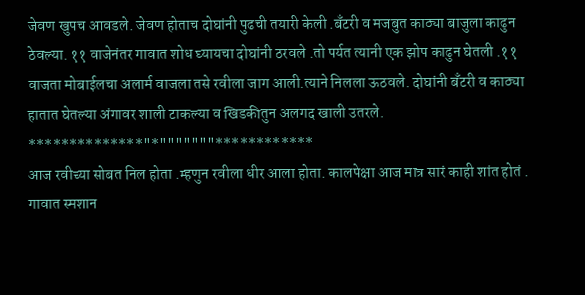जेवण खुपच आवडले. जेवण होताच दोघांनी पुढची तयारी केली .बँटरी व मजबुत काठ्या बाजुला काढुन ठेवल्या. ११ वाजेनंतर गावात शोध घ्यायचा दोघांनी ठरवले .तो पर्यत त्यानी एक झोप काढुन घेतली .११ वाजता मोबाईलचा अलार्म वाजला तसे रवीला जाग आली.त्याने निलला ऊठवले. दोघांनी बँटरी व काठ्या हातात घेतल्या अंगावर शाली टाकल्या व खिडकीतुन अलगद खाली उतरले.
**************"*"""""""************
आज रवीच्या सोबत निल होता .म्हणुन रवीला धीर आला होता. कालपेक्षा आज मात्र सारं काही शांत होतं . गावात स्मशान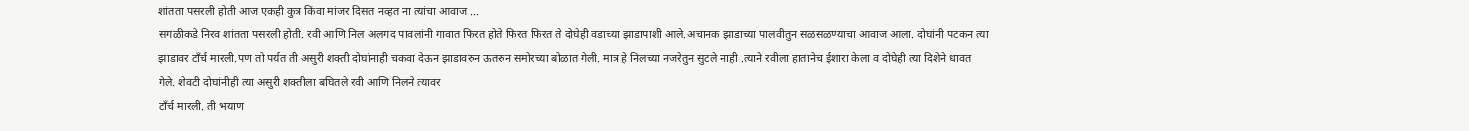शांतता पसरली होती आज एकही कुत्र किंवा मांजर दिसत नव्हत ना त्यांचा आवाज ...
सगळीकडे निरव शांतता पसरली होती. रवी आणि निल अलगद पावलांनी गावात फिरत होते फिरत फिरत ते दोघेही वडाच्या झाडापाशी आले.अचानक झाडाच्या पालवीतुन सळसळण्याचा आवाज आला. दोघांनी पटकन त्या झाडावर टाँर्च मारली.पण तो पर्यत ती असुरी शक्ती दोघांनाही चकवा देऊन झाडावरुन ऊतरुन समोरच्या बोळात गेली. मात्र हे निलच्या नजरेतुन सुटले नाही .त्याने रवीला हातानेच ईशारा केला व दोघेही त्या दिशेने धावत गेले. शेवटी दोघांनीही त्या असुरी शक्तीला बघितले रवी आणि निलने त्यावर
टाँर्च मारली. ती भयाण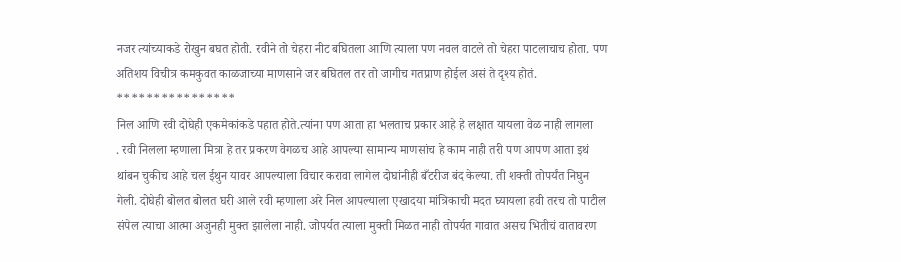नजर त्यांच्याकडे रोखुन बघत होती. रवीने तो चेहरा नीट बघितला आणि त्याला पण नवल वाटले तो चेहरा पाटलाचाच होता. पण अतिशय विचीत्र कमकुवत काळजाच्या माणसाने जर बघितल तर तो जागीच गतप्राण होईल असं ते दृश्य होतं.
****************
निल आणि रवी दोघेही एकमेकांकडे पहात होते.त्यांना पण आता हा भलताच प्रकार आहे हे लक्षात यायला वेळ नाही लागला
. रवी निलला म्हणाला मित्रा हे तर प्रकरण वेगळच आहे आपल्या सामान्य माणसांच हे काम नाही तरी पण आपण आता इथं थांबन चुकीच आहे चल ईथुन यावर आपल्याला विचार करावा लागेल दोघांनीही बँटरीज बंद केल्या. ती शक्ती तोपर्यंत निघुन गेली. दोघेही बोलत बोलत घरी आले रवी म्हणाला अरे निल आपल्याला एखादया मांत्रिकाची मदत घ्यायला हवी तरच तो पाटील संपेल त्याचा आत्मा अजुनही मुक्त झालेला नाही. जोपर्यत त्याला मुक्ती मिळत नाही तोपर्यत गावात असच भितीचं वातावरण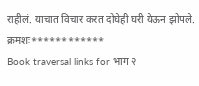राहीलं. याचात विचार करत दोघेही घरी येऊन झोपले.
क्रमशः************
Book traversal links for भाग २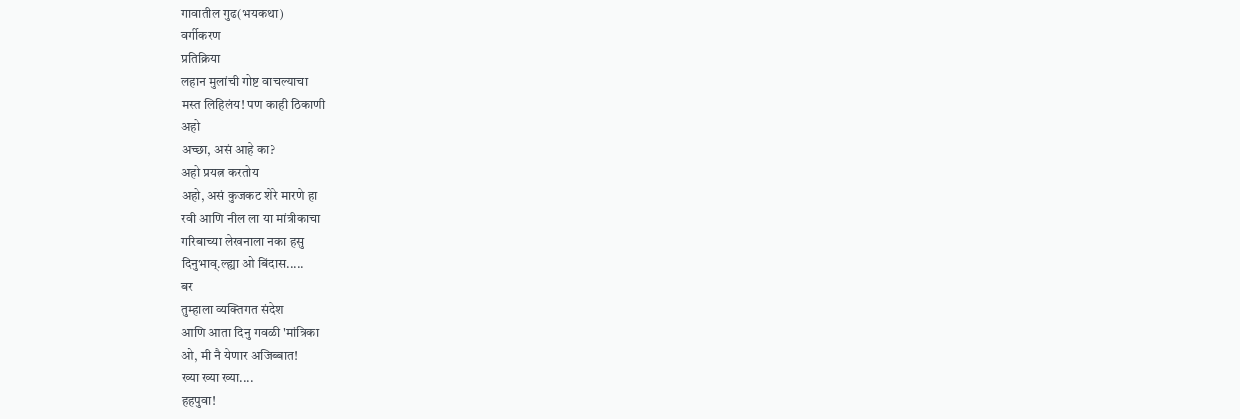गावातील गुढ(भयकथा)
वर्गीकरण
प्रतिक्रिया
लहान मुलांची गोष्ट वाचल्याचा
मस्त लिहिलंय! पण काही ठिकाणी
अहो
अच्छा, असं आहे का?
अहो प्रयत्न करतोय
अहो, असं कुजकट शेरे मारणे हा
रवी आणि नील ला या मांत्रीकाचा
गरिबाच्या लेखनाला नका हसु
दिनुभाव्.ल्ह्या ओ बिंदास.....
बर
तुम्हाला व्यक्तिगत संदेश
आणि आता दिनु गवळी 'मांत्रिका
ओ, मी नै येणार अजिब्बात!
ख्या ख्या ख्या....
हहपुवा!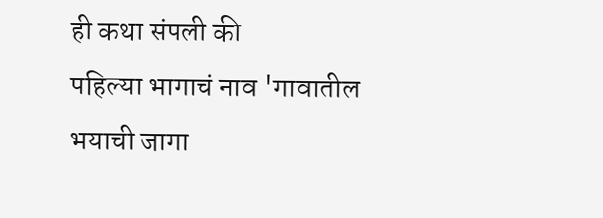ही कथा संपली की
पहिल्या भागाचं नाव 'गावातील
भयाची जागा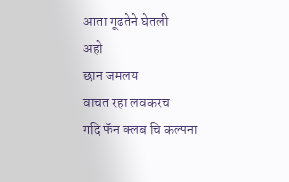आता गूढतेने घेतली
अहो
छान जमलय
वाचत रहा लवकरच
गदि फॅन क्लब चि कल्पना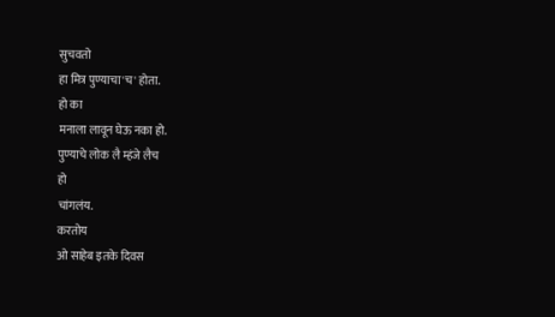सुचवतो
हा मित्र पुण्याचा'च' होता.
हो का
मनाला लावून घेऊ नका हो.
पुण्याचे लोक लै म्हंजे लैच
हो
चांगलंय.
करतोय
ओ साहेब इतके दिवस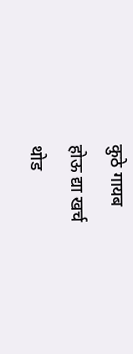कुठे गायब
होऊ द्या खर्च
थोड